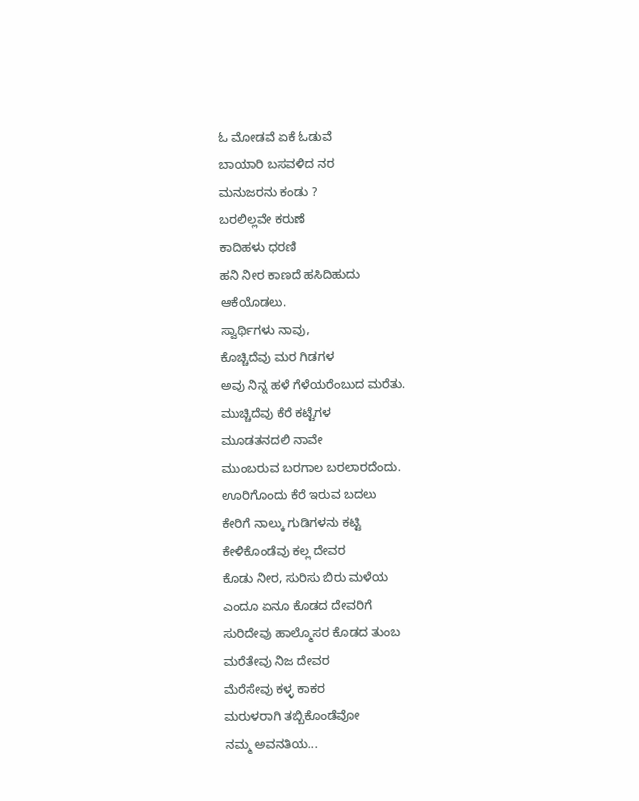ಓ ಮೋಡವೆ ಏಕೆ ಓಡುವೆ
ಬಾಯಾರಿ ಬಸವಳಿದ ನರ
ಮನುಜರನು ಕಂಡು ?
ಬರಲಿಲ್ಲವೇ ಕರುಣೆ
ಕಾದಿಹಳು ಧರಣಿ
ಹನಿ ನೀರ ಕಾಣದೆ ಹಸಿದಿಹುದು
ಆಕೆಯೊಡಲು.
ಸ್ವಾರ್ಥಿಗಳು ನಾವು,
ಕೊಚ್ಚಿದೆವು ಮರ ಗಿಡಗಳ
ಅವು ನಿನ್ನ ಹಳೆ ಗೆಳೆಯರೆಂಬುದ ಮರೆತು.
ಮುಚ್ಚಿದೆವು ಕೆರೆ ಕಟ್ಟೆಗಳ
ಮೂಡತನದಲಿ ನಾವೇ
ಮುಂಬರುವ ಬರಗಾಲ ಬರಲಾರದೆಂದು.
ಊರಿಗೊಂದು ಕೆರೆ ಇರುವ ಬದಲು
ಕೇರಿಗೆ ನಾಲ್ಕು ಗುಡಿಗಳನು ಕಟ್ಟಿ
ಕೇಳಿಕೊಂಡೆವು ಕಲ್ಲ ದೇವರ
ಕೊಡು ನೀರ, ಸುರಿಸು ಬಿರು ಮಳೆಯ
ಎಂದೂ ಏನೂ ಕೊಡದ ದೇವರಿಗೆ
ಸುರಿದೇವು ಹಾಲ್ಮೊಸರ ಕೊಡದ ತುಂಬ
ಮರೆತೇವು ನಿಜ ದೇವರ
ಮೆರೆಸೇವು ಕಳ್ಳ ಕಾಕರ
ಮರುಳರಾಗಿ ತಬ್ಬಿಕೊಂಡೆವೋ
ನಮ್ಮ ಅವನತಿಯ...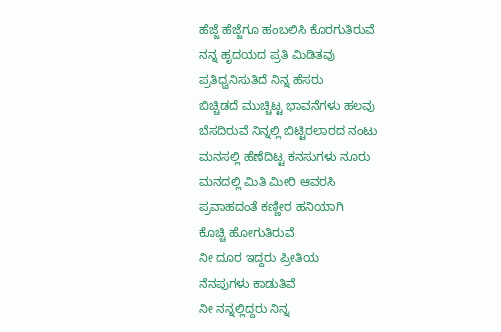ಹೆಜ್ಜೆ ಹೆಜ್ಜೆಗೂ ಹಂಬಲಿಸಿ ಕೊರಗುತಿರುವೆ
ನನ್ನ ಹೃದಯದ ಪ್ರತಿ ಮಿಡಿತವು
ಪ್ರತಿಧ್ವನಿಸುತಿದೆ ನಿನ್ನ ಹೆಸರು
ಬಿಚ್ಚಿಡದೆ ಮುಚ್ಚಿಟ್ಟ ಭಾವನೆಗಳು ಹಲವು
ಬೆಸದಿರುವೆ ನಿನ್ನಲ್ಲಿ ಬಿಟ್ಟಿರಲಾರದ ನಂಟು
ಮನಸಲ್ಲಿ ಹೆಣೆದಿಟ್ಟ ಕನಸುಗಳು ನೂರು
ಮನದಲ್ಲಿ ಮಿತಿ ಮೀರಿ ಆವರಸಿ
ಪ್ರವಾಹದಂತೆ ಕಣ್ಣೀರ ಹನಿಯಾಗಿ
ಕೊಚ್ಚಿ ಹೋಗುತಿರುವೆ
ನೀ ದೂರ ಇದ್ದರು ಪ್ರೀತಿಯ
ನೆನಪುಗಳು ಕಾಡುತಿವೆ
ನೀ ನನ್ನಲ್ಲಿದ್ದರು ನಿನ್ನ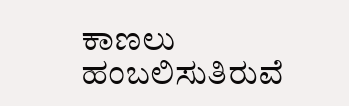ಕಾಣಲು ಹಂಬಲಿಸುತಿರುವೆ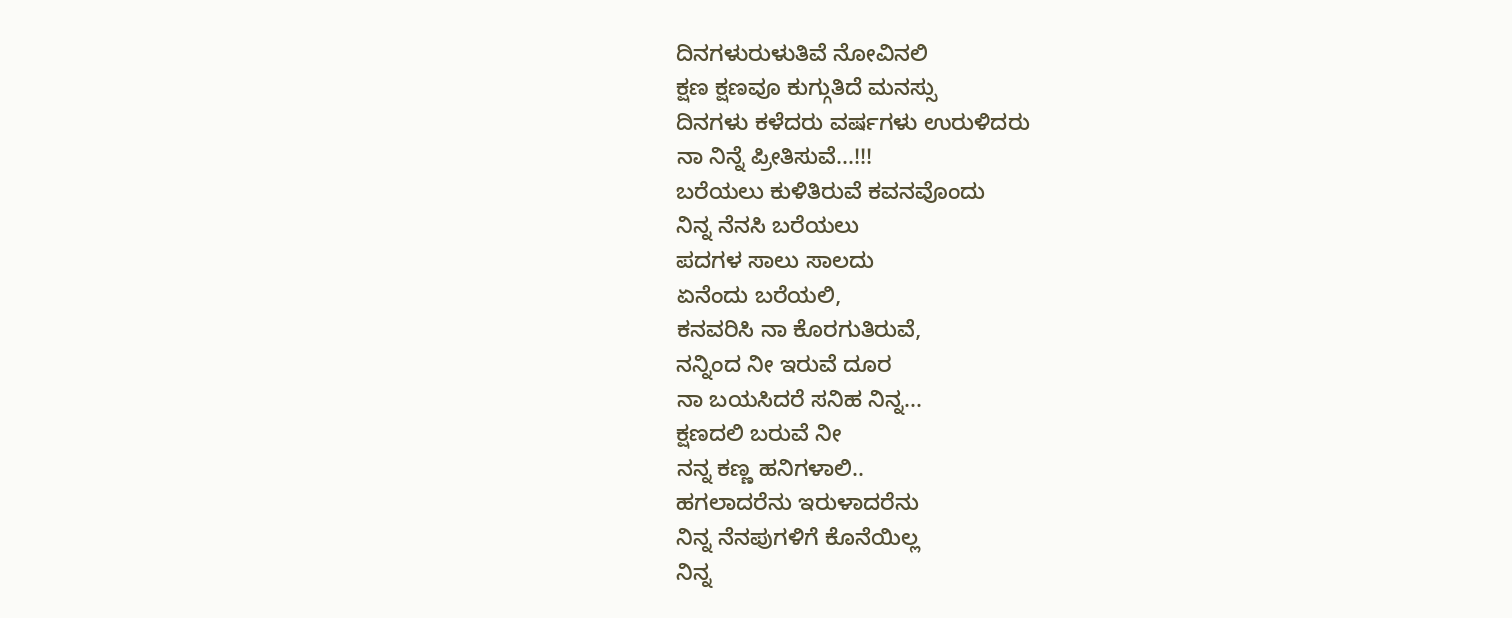ದಿನಗಳುರುಳುತಿವೆ ನೋವಿನಲಿ
ಕ್ಷಣ ಕ್ಷಣವೂ ಕುಗ್ಗುತಿದೆ ಮನಸ್ಸು
ದಿನಗಳು ಕಳೆದರು ವರ್ಷಗಳು ಉರುಳಿದರು
ನಾ ನಿನ್ನೆ ಪ್ರೀತಿಸುವೆ...!!!
ಬರೆಯಲು ಕುಳಿತಿರುವೆ ಕವನವೊಂದು
ನಿನ್ನ ನೆನಸಿ ಬರೆಯಲು
ಪದಗಳ ಸಾಲು ಸಾಲದು
ಏನೆಂದು ಬರೆಯಲಿ,
ಕನವರಿಸಿ ನಾ ಕೊರಗುತಿರುವೆ,
ನನ್ನಿಂದ ನೀ ಇರುವೆ ದೂರ
ನಾ ಬಯಸಿದರೆ ಸನಿಹ ನಿನ್ನ...
ಕ್ಷಣದಲಿ ಬರುವೆ ನೀ
ನನ್ನ ಕಣ್ಣ ಹನಿಗಳಾಲಿ..
ಹಗಲಾದರೆನು ಇರುಳಾದರೆನು
ನಿನ್ನ ನೆನಪುಗಳಿಗೆ ಕೊನೆಯಿಲ್ಲ
ನಿನ್ನ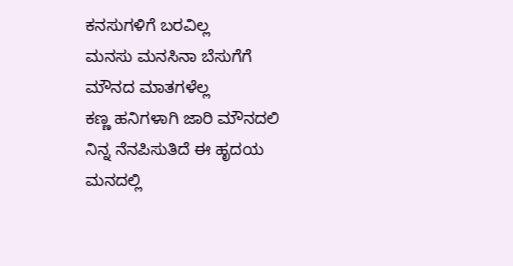ಕನಸುಗಳಿಗೆ ಬರವಿಲ್ಲ
ಮನಸು ಮನಸಿನಾ ಬೆಸುಗೆಗೆ
ಮೌನದ ಮಾತಗಳೆಲ್ಲ
ಕಣ್ಣ ಹನಿಗಳಾಗಿ ಜಾರಿ ಮೌನದಲಿ
ನಿನ್ನ ನೆನಪಿಸುತಿದೆ ಈ ಹೃದಯ
ಮನದಲ್ಲಿ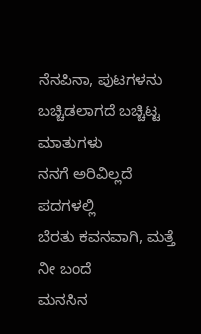ನೆನಪಿನಾ, ಪುಟಗಳನು
ಬಚ್ಚಿಡಲಾಗದೆ ಬಚ್ಚಿಟ್ಟ ಮಾತುಗಳು
ನನಗೆ ಅರಿವಿಲ್ಲದೆ ಪದಗಳಲ್ಲಿ
ಬೆರತು ಕವನವಾಗಿ, ಮತ್ತೆ ನೀ ಬಂದೆ
ಮನಸಿನ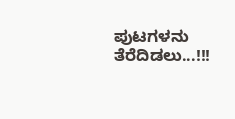ಪುಟಗಳನು ತೆರೆದಿಡಲು...!!!